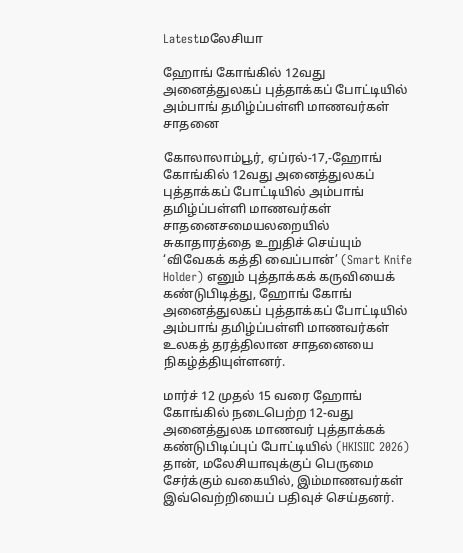Latestமலேசியா

ஹோங் கோங்கில் 12வது அனைத்துலகப் புத்தாக்கப் போட்டியில் அம்பாங் தமிழ்ப்பள்ளி மாணவர்கள் சாதனை

கோலாலாம்பூர், ஏப்ரல்-17,-ஹோங் கோங்கில் 12வது அனைத்துலகப் புத்தாக்கப் போட்டியில் அம்பாங் தமிழ்ப்பள்ளி மாணவர்கள் சாதனைசமையலறையில் சுகாதாரத்தை உறுதிச் செய்யும் ‘விவேகக் கத்தி வைப்பான்’ (Smart Knife Holder) எனும் புத்தாக்கக் கருவியைக் கண்டுபிடித்து, ஹோங் கோங் அனைத்துலகப் புத்தாக்கப் போட்டியில் அம்பாங் தமிழ்ப்பள்ளி மாணவர்கள் உலகத் தரத்திலான சாதனையை நிகழ்த்தியுள்ளனர்.

மார்ச் 12 முதல் 15 வரை ஹோங் கோங்கில் நடைபெற்ற 12-வது அனைத்துலக மாணவர் புத்தாக்கக் கண்டுபிடிப்புப் போட்டியில் (HKISIIC 2026) தான், மலேசியாவுக்குப் பெருமை சேர்க்கும் வகையில், இம்மாணவர்கள் இவ்வெற்றியைப் பதிவுச் செய்தனர்.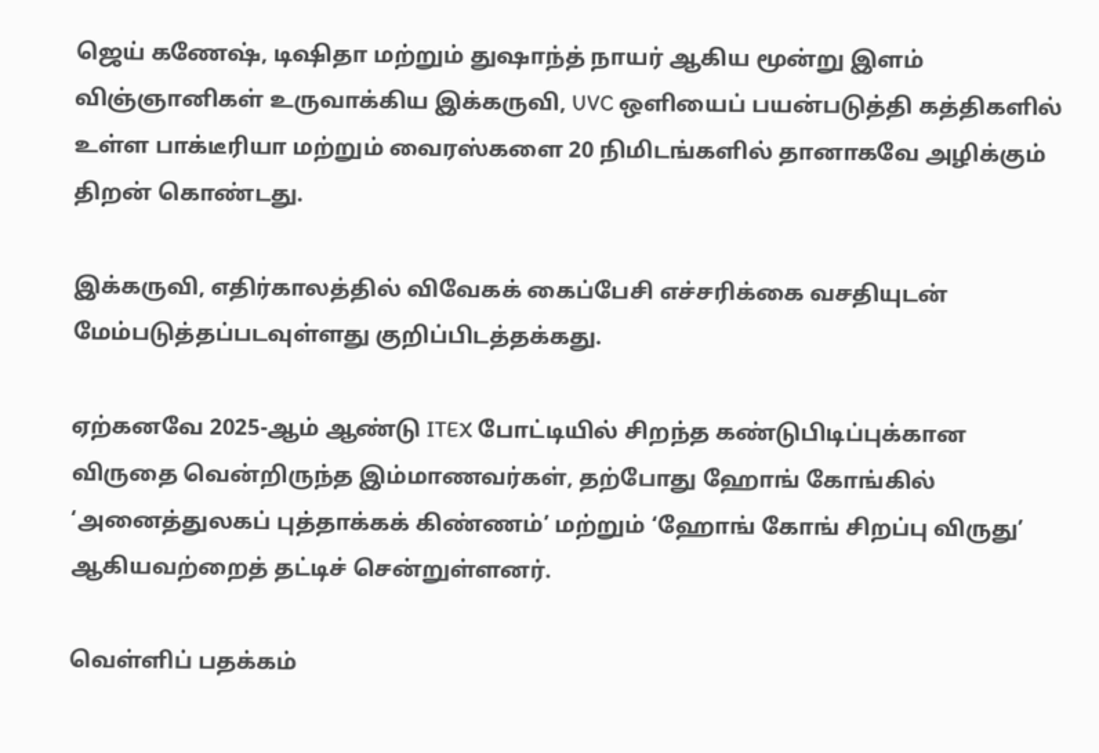ஜெய் கணேஷ், டிஷிதா மற்றும் துஷாந்த் நாயர் ஆகிய மூன்று இளம் விஞ்ஞானிகள் உருவாக்கிய இக்கருவி, UVC ஒளியைப் பயன்படுத்தி கத்திகளில் உள்ள பாக்டீரியா மற்றும் வைரஸ்களை 20 நிமிடங்களில் தானாகவே அழிக்கும் திறன் கொண்டது.

இக்கருவி, எதிர்காலத்தில் விவேகக் கைப்பேசி எச்சரிக்கை வசதியுடன் மேம்படுத்தப்படவுள்ளது குறிப்பிடத்தக்கது.

ஏற்கனவே 2025-ஆம் ஆண்டு ITEX போட்டியில் சிறந்த கண்டுபிடிப்புக்கான விருதை வென்றிருந்த இம்மாணவர்கள், தற்போது ஹோங் கோங்கில் ‘அனைத்துலகப் புத்தாக்கக் கிண்ணம்’ மற்றும் ‘ஹோங் கோங் சிறப்பு விருது’ ஆகியவற்றைத் தட்டிச் சென்றுள்ளனர்.

வெள்ளிப் பதக்கம்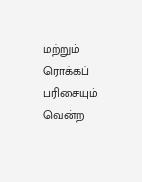மற்றும் ரொக்கப் பரிசையும் வென்ற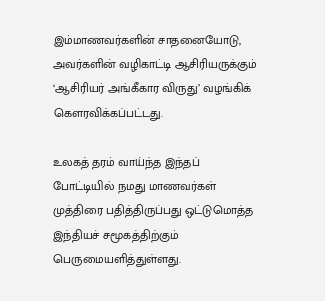இம்மாணவர்களின் சாதனையோடு, அவர்களின் வழிகாட்டி ஆசிரியருக்கும் ‘ஆசிரியர் அங்கீகார விருது’ வழங்கிக் கௌரவிக்கப்பட்டது.

உலகத் தரம் வாய்ந்த இந்தப் போட்டியில் நமது மாணவர்கள் முத்திரை பதித்திருப்பது ஒட்டுமொத்த இந்தியச் சமூகத்திற்கும் பெருமையளித்துள்ளது.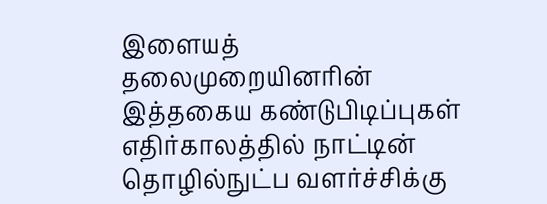இளையத் தலைமுறையினரின் இத்தகைய கண்டுபிடிப்புகள் எதிர்காலத்தில் நாட்டின் தொழில்நுட்ப வளர்ச்சிக்கு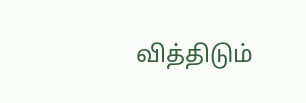வித்திடும்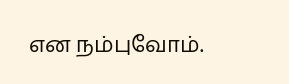என நம்புவோம்.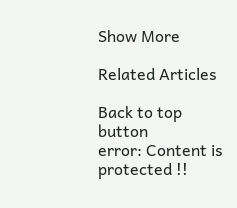Show More

Related Articles

Back to top button
error: Content is protected !!